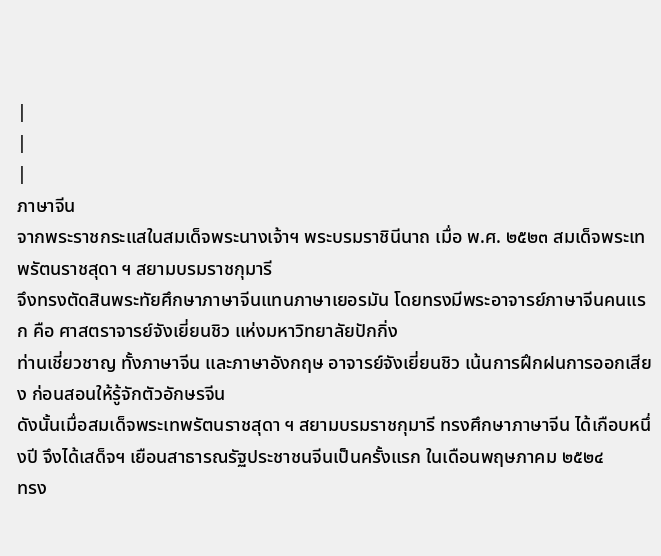|
|
|
ภาษาจีน
จากพระราชกระแสในสมเด็จพระนางเจ้าฯ พระบรมราชินีนาถ เมื่อ พ.ศ. ๒๕๒๓ สมเด็จพระเทพรัตนราชสุดา ฯ สยามบรมราชกุมารี
จึงทรงตัดสินพระทัยศึกษาภาษาจีนแทนภาษาเยอรมัน โดยทรงมีพระอาจารย์ภาษาจีนคนแรก คือ ศาสตราจารย์จังเยี่ยนชิว แห่งมหาวิทยาลัยปักกิ่ง
ท่านเชี่ยวชาญ ทั้งภาษาจีน และภาษาอังกฤษ อาจารย์จังเยี่ยนชิว เน้นการฝึกฝนการออกเสียง ก่อนสอนให้รู้จักตัวอักษรจีน
ดังนั้นเมื่อสมเด็จพระเทพรัตนราชสุดา ฯ สยามบรมราชกุมารี ทรงศึกษาภาษาจีน ได้เกือบหนึ่งปี จึงได้เสด็จฯ เยือนสาธารณรัฐประชาชนจีนเป็นครั้งแรก ในเดือนพฤษภาคม ๒๕๒๔
ทรง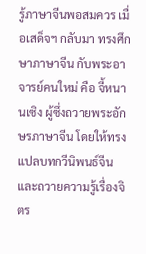รู้ภาษาจีนพอสมควร เมื่อเสด็จฯ กลับมา ทรงศึกษาภาษาจีน กับพระอาจารย์คนใหม่ คือ จี้หนานเซิง ผู้ซึ่งถวายพระอักษรภาษาจีน โดยให้ทรงแปลบทกวีนิพนธ์จีน และถวายความรู้เรื่องจิตร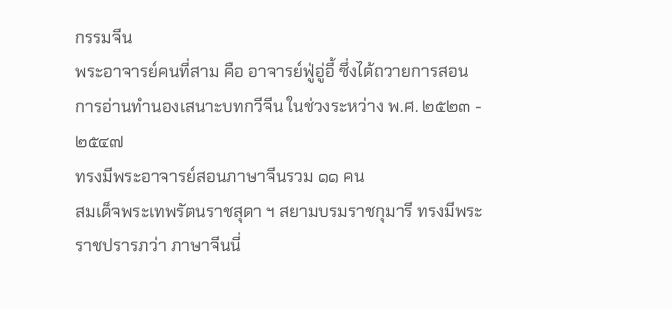กรรมจีน
พระอาจารย์คนที่สาม คือ อาจารย์ฟู่อู่อี้ ซึ่งได้ถวายการสอนการอ่านทำนองเสนาะบทกวีจีน ในช่วงระหว่าง พ.ศ. ๒๕๒๓ - ๒๕๔๗
ทรงมีพระอาจารย์สอนภาษาจีนรวม ๑๑ คน
สมเด็จพระเทพรัตนราชสุดา ฯ สยามบรมราชกุมารี ทรงมีพระราชปรารภว่า ภาษาจีนนี่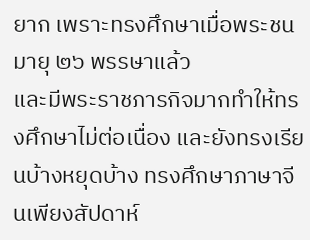ยาก เพราะทรงศึกษาเมื่อพระชนมายุ ๒๖ พรรษาแล้ว
และมีพระราชภารกิจมากทำให้ทรงศึกษาไม่ต่อเนื่อง และยังทรงเรียนบ้างหยุดบ้าง ทรงศึกษาภาษาจีนเพียงสัปดาห์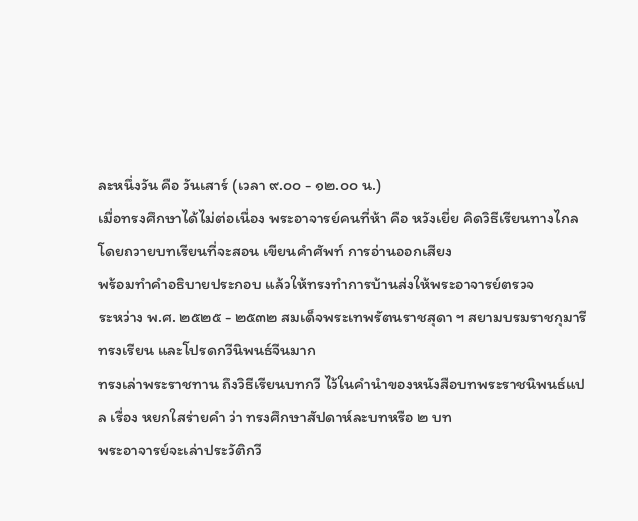ละหนึ่งวัน คือ วันเสาร์ (เวลา ๙.๐๐ - ๑๒.๐๐ น.)
เมื่อทรงศึกษาได้ไม่ต่อเนื่อง พระอาจารย์คนที่ห้า คือ หวังเยี่ย คิดวิธีเรียนทางไกล โดยถวายบทเรียนที่จะสอน เขียนคำศัพท์ การอ่านออกเสียง
พร้อมทำคำอธิบายประกอบ แล้วให้ทรงทำการบ้านส่งให้พระอาจารย์ตรวจ
ระหว่าง พ.ศ. ๒๕๒๕ - ๒๕๓๒ สมเด็จพระเทพรัตนราชสุดา ฯ สยามบรมราชกุมารี ทรงเรียน และโปรดกวีนิพนธ์จีนมาก
ทรงเล่าพระราชทาน ถึงวิธีเรียนบทกวี ไว้ในคำนำของหนังสือบทพระราชนิพนธ์แปล เรื่อง หยกใสร่ายคำ ว่า ทรงศึกษาสัปดาห์ละบทหรือ ๒ บท
พระอาจารย์จะเล่าประวัติกวี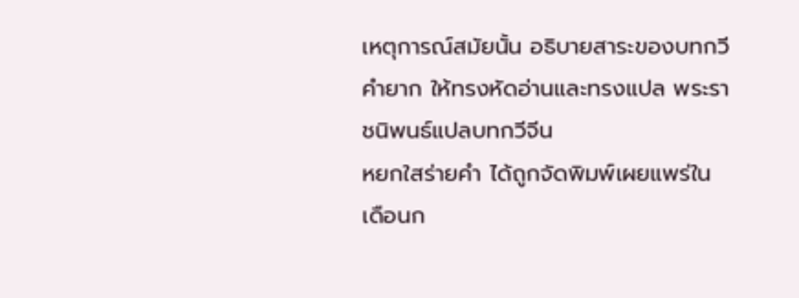เหตุการณ์สมัยนั้น อธิบายสาระของบทกวี คำยาก ให้ทรงหัดอ่านและทรงแปล พระราชนิพนธ์แปลบทกวีจีน
หยกใสร่ายคำ ได้ถูกจัดพิมพ์เผยแพร่ในเดือนก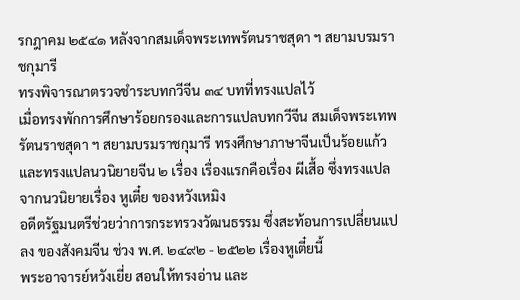รกฎาคม ๒๕๔๑ หลังจากสมเด็จพระเทพรัตนราชสุดา ฯ สยามบรมราชกุมารี
ทรงพิจารณาตรวจชำระบทกวีจีน ๓๔ บทที่ทรงแปลไว้
เมื่อทรงพักการศึกษาร้อยกรองและการแปลบทกวีจีน สมเด็จพระเทพรัตนราชสุดา ฯ สยามบรมราชกุมารี ทรงศึกษาภาษาจีนเป็นร้อยแก้ว
และทรงแปลนวนิยายจีน ๒ เรื่อง เรื่องแรกคือเรื่อง ผีเสื้อ ซึ่งทรงแปล จากนวนิยายเรื่อง หูเตี๋ย ของหวังเหมิง
อดีตรัฐมนตรีช่วยว่าการกระทรวงวัฒนธรรม ซึ่งสะท้อนการเปลี่ยนแปลง ของสังคมจีน ช่วง พ.ศ. ๒๔๙๒ - ๒๕๒๒ เรื่องหูเตี๋ยนี้
พระอาจารย์หวังเยี่ย สอนให้ทรงอ่าน และ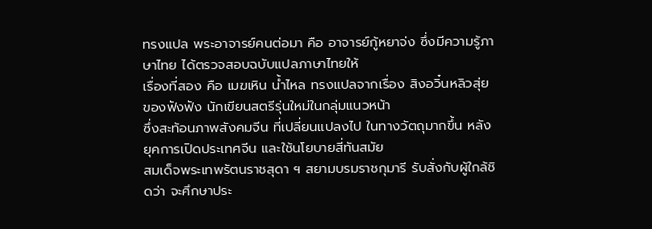ทรงแปล พระอาจารย์คนต่อมา คือ อาจารย์กู้หยาจ่ง ซึ่งมีความรู้ภาษาไทย ได้ตรวจสอบฉบับแปลภาษาไทยให้
เรื่องที่สอง คือ เมฆเหิน น้ำไหล ทรงแปลจากเรื่อง สิงอวิ๋นหลิวสุ่ย ของฟังฟัง นักเขียนสตรีรุ่นใหม่ในกลุ่มแนวหน้า
ซึ่งสะท้อนภาพสังคมจีน ที่เปลี่ยนแปลงไป ในทางวัตถุมากขึ้น หลังยุคการเปิดประเทศจีน และใช้นโยบายสี่ทันสมัย
สมเด็จพระเทพรัตนราชสุดา ฯ สยามบรมราชกุมารี รับสั่งกับผู้ใกล้ชิดว่า จะศึกษาประ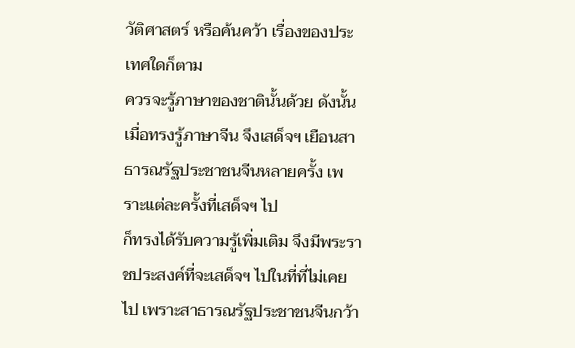วัติศาสตร์ หรือค้นคว้า เรื่องของประเทศใดก็ตาม
ควรจะรู้ภาษาของชาตินั้นด้วย ดังนั้นเมื่อทรงรู้ภาษาจีน จึงเสด็จฯ เยือนสาธารณรัฐประชาชนจีนหลายครั้ง เพราะแต่ละครั้งที่เสด็จฯ ไป
ก็ทรงได้รับความรู้เพิ่มเติม จึงมีพระราชประสงค์ที่จะเสด็จฯ ไปในที่ที่ไม่เคยไป เพราะสาธารณรัฐประชาชนจีนกว้า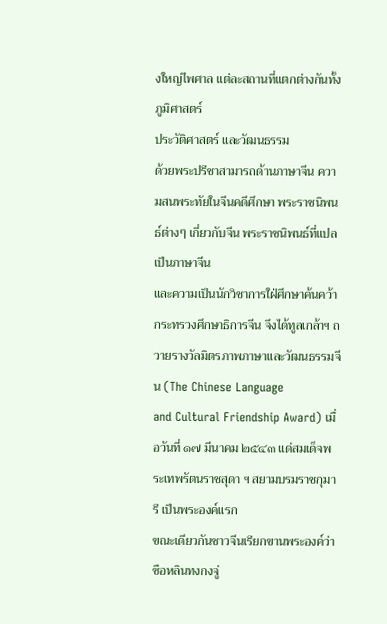งใหญ่ไพศาล แต่ละสถานที่แตกต่างกันทั้งภูมิศาสตร์
ประวัติศาสตร์ และวัฒนธรรม
ด้วยพระปรีชาสามารถด้านภาษาจีน ความสนพระทัยในจีนคดีศึกษา พระราชนิพนธ์ต่างๆ เกี่ยวกับจีน พระราชนิพนธ์ที่แปลเป็นภาษาจีน
และความเป็นนักวิชาการใฝ่ศึกษาค้นคว้า กระทรวงศึกษาธิการจีน จึงได้ทูลเกล้าฯ ถวายรางวัลมิตรภาพภาษาและวัฒนธรรมจีน (The Chinese Language
and Cultural Friendship Award) เมื่อวันที่ ๑๗ มีนาคม ๒๕๔๓ แด่สมเด็จพระเทพรัตนราชสุดา ฯ สยามบรมราชกุมารี เป็นพระองค์แรก
ขณะเดียวกันชาวจีนเรียกขานพระองค์ว่า ซือหลินทงกงจู่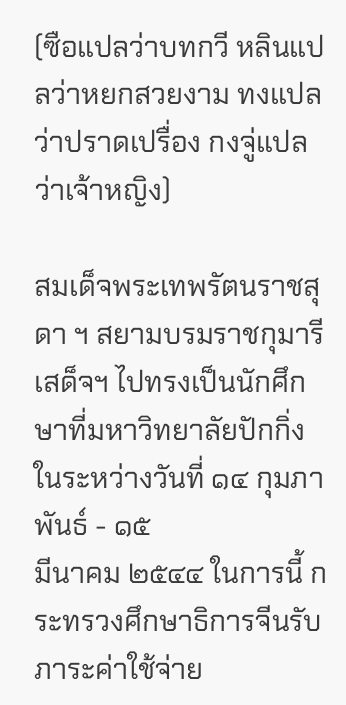(ซือแปลว่าบทกวี หลินแปลว่าหยกสวยงาม ทงแปลว่าปราดเปรื่อง กงจู่แปลว่าเจ้าหญิง)

สมเด็จพระเทพรัตนราชสุดา ฯ สยามบรมราชกุมารี เสด็จฯ ไปทรงเป็นนักศึกษาที่มหาวิทยาลัยปักกิ่ง ในระหว่างวันที่ ๑๔ กุมภาพันธ์ - ๑๕
มีนาคม ๒๕๔๔ ในการนี้ กระทรวงศึกษาธิการจีนรับภาระค่าใช้จ่าย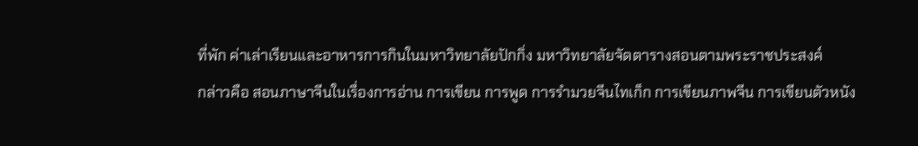ที่พัก ค่าเล่าเรียนและอาหารการกินในมหาวิทยาลัยปักกิ่ง มหาวิทยาลัยจัดตารางสอนตามพระราชประสงค์
กล่าวคือ สอนภาษาจีนในเรื่องการอ่าน การเขียน การพูด การรำมวยจีนไทเก็ก การเขียนภาพจีน การเขียนตัวหนัง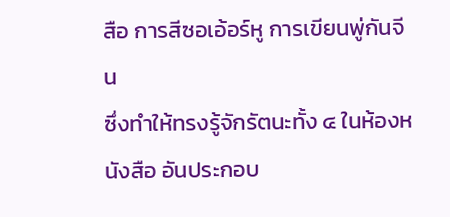สือ การสีซอเอ้อร์หู การเขียนพู่กันจีน
ซึ่งทำให้ทรงรู้จักรัตนะทั้ง ๔ ในห้องหนังสือ อันประกอบ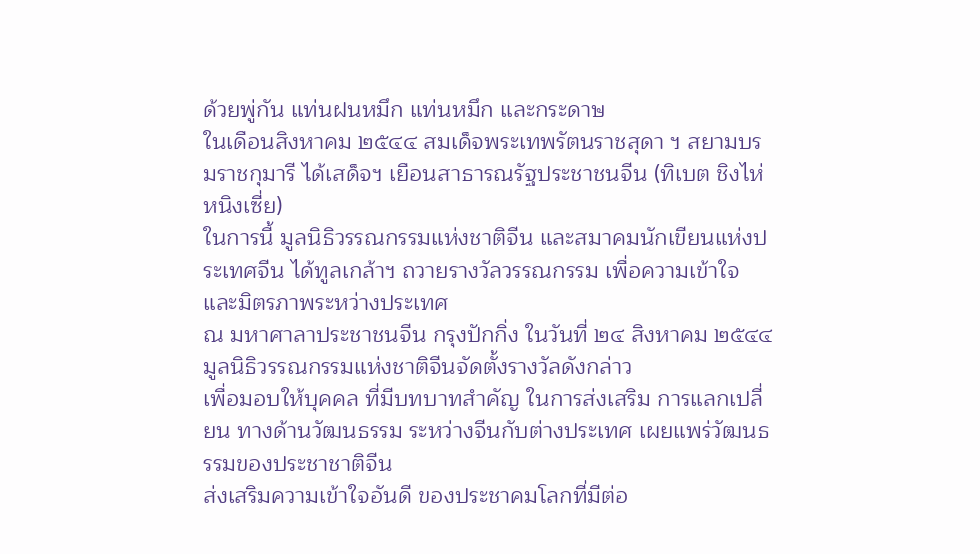ด้วยพู่กัน แท่นฝนหมึก แท่นหมึก และกระดาษ
ในเดือนสิงหาคม ๒๕๔๔ สมเด็จพระเทพรัตนราชสุดา ฯ สยามบรมราชกุมารี ได้เสด็จฯ เยือนสาธารณรัฐประชาชนจีน (ทิเบต ชิงไห่ หนิงเซี่ย)
ในการนี้ มูลนิธิวรรณกรรมแห่งชาติจีน และสมาคมนักเขียนแห่งประเทศจีน ได้ทูลเกล้าฯ ถวายรางวัลวรรณกรรม เพื่อความเข้าใจ และมิตรภาพระหว่างประเทศ
ณ มหาศาลาประชาชนจีน กรุงปักกิ่ง ในวันที่ ๒๔ สิงหาคม ๒๕๔๔ มูลนิธิวรรณกรรมแห่งชาติจีนจัดตั้งรางวัลดังกล่าว
เพื่อมอบให้บุคคล ที่มีบทบาทสำคัญ ในการส่งเสริม การแลกเปลี่ยน ทางด้านวัฒนธรรม ระหว่างจีนกับต่างประเทศ เผยแพร่วัฒนธรรมของประชาชาติจีน
ส่งเสริมความเข้าใจอันดี ของประชาคมโลกที่มีต่อ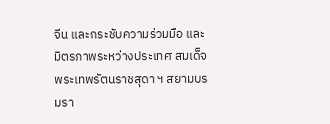จีน และกระชับความร่วมมือ และมิตรภาพระหว่างประเทศ สมเด็จพระเทพรัตนราชสุดา ฯ สยามบรมรา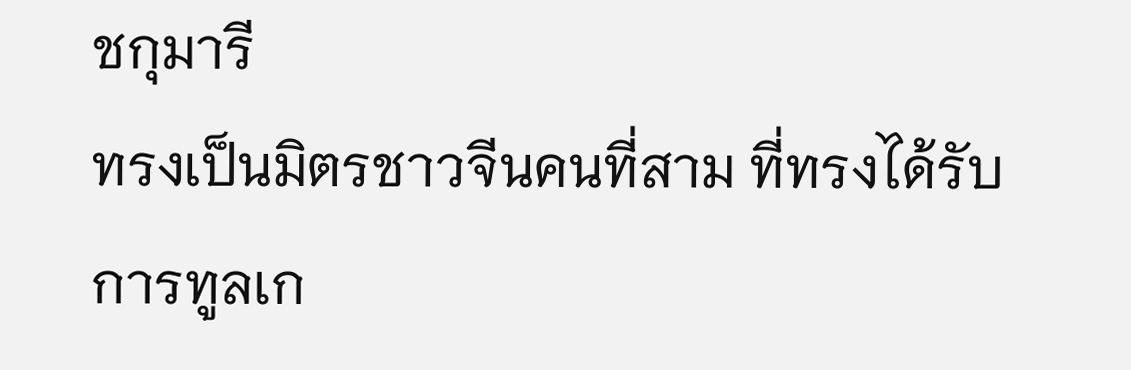ชกุมารี
ทรงเป็นมิตรชาวจีนคนที่สาม ที่ทรงได้รับการทูลเก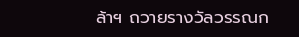ล้าฯ ถวายรางวัลวรรณก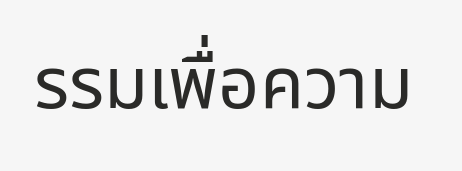รรมเพื่อความ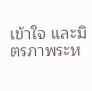เข้าใจ และมิตรภาพระห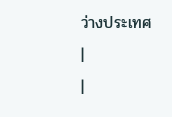ว่างประเทศ
|
|